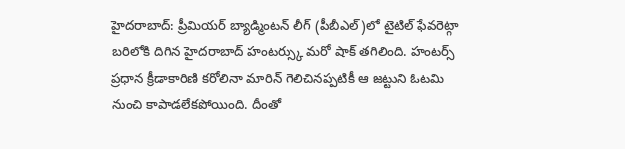హైదరాబాద్: ప్రీమియర్ బ్యాడ్మింటన్ లీగ్ (పీబీఎల్)లో టైటిల్ ఫేవరెట్గా బరిలోకి దిగిన హైదరాబాద్ హంటర్స్కు మరో షాక్ తగిలింది. హంటర్స్ ప్రధాన క్రీడాకారిణి కరోలినా మారిన్ గెలిచినప్పటికీ ఆ జట్టుని ఓటమి నుంచి కాపాడలేకపోయింది. దీంతో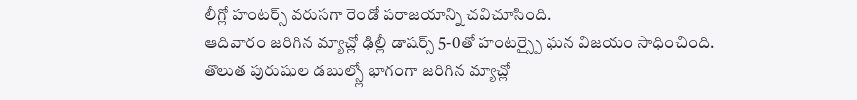లీగ్లో హంటర్స్ వరుసగా రెండో పరాజయాన్ని చవిచూసింది.
ఆదివారం జరిగిన మ్యాచ్లో ఢిల్లీ డాషర్స్ 5-0తో హంటర్స్పై ఘన విజయం సాధించింది. తొలుత పురుషుల డబుల్స్లో భాగంగా జరిగిన మ్యాచ్లో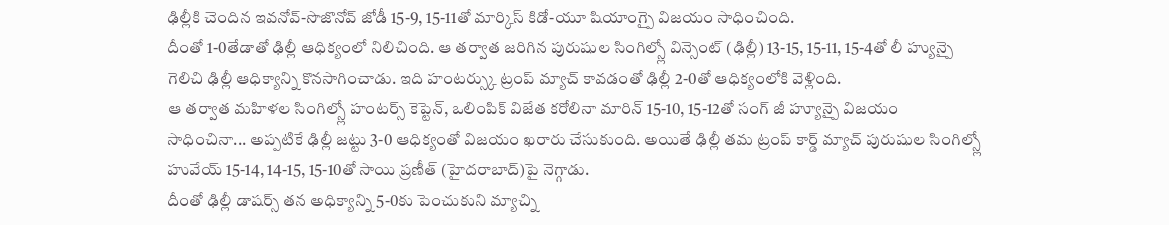ఢిల్లీకి చెందిన ఇవనోవ్-సొజొనోవ్ జోడీ 15-9, 15-11తో మార్కిస్ కిడో-యూ షియాంగ్పై విజయం సాధించింది.
దీంతో 1-0తేడాతో ఢిల్లీ ఆధిక్యంలో నిలిచింది. ఆ తర్వాత జరిగిన పురుషుల సింగిల్స్లో విన్సెంట్ (ఢిల్లీ) 13-15, 15-11, 15-4తో లీ హ్యున్పై గెలిచి ఢిల్లీ ఆధిక్యాన్ని కొనసాగించాడు. ఇది హంటర్స్కు ట్రంప్ మ్యాచ్ కావడంతో ఢిల్లీ 2-0తో ఆధిక్యంలోకి వెళ్లింది.
ఆ తర్వాత మహిళల సింగిల్స్లో హంటర్స్ కెప్టెన్, ఒలింపిక్ విజేత కరోలినా మారిన్ 15-10, 15-12తో సంగ్ జీ హ్యూన్పై విజయం సాధించినా... అప్పటికే ఢిల్లీ జట్టు 3-0 ఆధిక్యంతో విజయం ఖరారు చేసుకుంది. అయితే ఢిల్లీ తమ ట్రంప్ కార్డ్ మ్యాచ్ పురుషుల సింగిల్స్లో హువేయ్ 15-14, 14-15, 15-10తో సాయి ప్రణీత్ (హైదరాబాద్)పై నెగ్గాడు.
దీంతో ఢిల్లీ డాషర్స్ తన అధిక్యాన్ని 5-0కు పెంచుకుని మ్యాచ్ని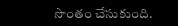సొంతం చేసుకుంది.